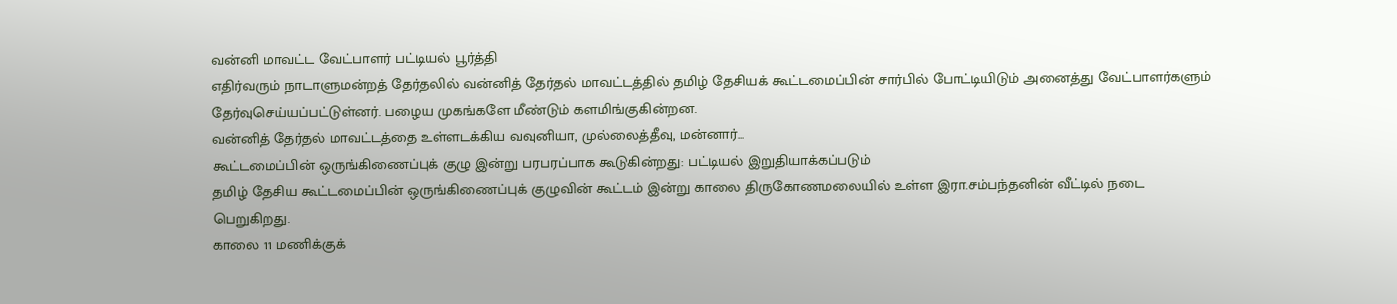வன்னி மாவட்ட வேட்பாளர் பட்டியல் பூர்த்தி
எதிர்வரும் நாடாளுமன்றத் தேர்தலில் வன்னித் தேர்தல் மாவட்டத்தில் தமிழ் தேசியக் கூட்டமைப்பின் சார்பில் போட்டியிடும் அனைத்து வேட்பாளர்களும் தேர்வுசெய்யப்பட்டுள்னர். பழைய முகங்களே மீண்டும் களமிங்குகின்றன.
வன்னித் தேர்தல் மாவட்டத்தை உள்ளடக்கிய வவுனியா, முல்லைத்தீவு, மன்னார்...
கூட்டமைப்பின் ஒருங்கிணைப்புக் குழு இன்று பரபரப்பாக கூடுகின்றது: பட்டியல் இறுதியாக்கப்படும்
தமிழ் தேசிய கூட்டமைப்பின் ஒருங்கிணைப்புக் குழுவின் கூட்டம் இன்று காலை திருகோணமலையில் உள்ள இரா.சம்பந்தனின் வீட்டில் நடை
பெறுகிறது.
காலை 11 மணிக்குக்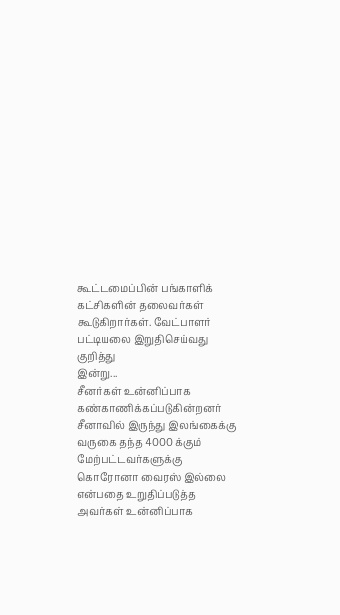கூட்டமைப்பின் பங்காளிக் கட்சிகளின் தலைவர்கள் கூடுகிறார்கள். வேட்பாளர் பட்டியலை இறுதிசெய்வது குறித்து
இன்று...
சீனர்கள் உன்னிப்பாக கண்காணிக்கப்படுகின்றனர்
சீனாவில் இருந்து இலங்கைக்கு வருகை தந்த 4000 க்கும் மேற்பட்டவர்களுக்கு கொரோனா வைரஸ் இல்லை என்பதை உறுதிப்படுத்த அவர்கள் உன்னிப்பாக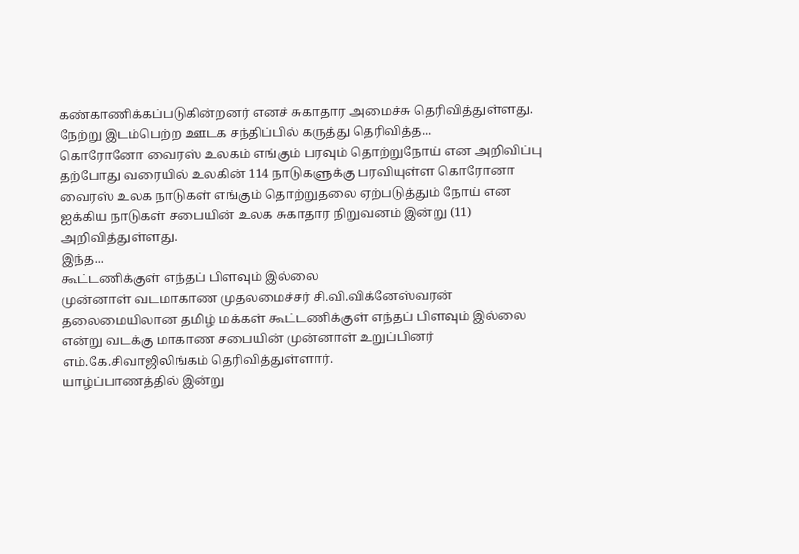கண்காணிக்கப்படுகின்றனர் எனச் சுகாதார அமைச்சு தெரிவித்துள்ளது.
நேற்று இடம்பெற்ற ஊடக சந்திப்பில் கருத்து தெரிவித்த...
கொரோனோ வைரஸ் உலகம் எங்கும் பரவும் தொற்றுநோய் என அறிவிப்பு
தற்போது வரையில் உலகின் 114 நாடுகளுக்கு பரவியுள்ள கொரோனா வைரஸ் உலக நாடுகள் எங்கும் தொற்றுதலை ஏற்படுத்தும் நோய் என ஐக்கிய நாடுகள் சபையின் உலக சுகாதார நிறுவனம் இன்று (11) அறிவித்துள்ளது.
இந்த...
கூட்டணிக்குள் எந்தப் பிளவும் இல்லை
முன்னாள் வடமாகாண முதலமைச்சர் சி.வி.விக்னேஸ்வரன் தலைமையிலான தமிழ் மக்கள் கூட்டணிக்குள் எந்தப் பிளவும் இல்லை என்று வடக்கு மாகாண சபையின் முன்னாள் உறுப்பினர் எம்.கே.சிவாஜிலிங்கம் தெரிவித்துள்ளார்.
யாழ்ப்பாணத்தில் இன்று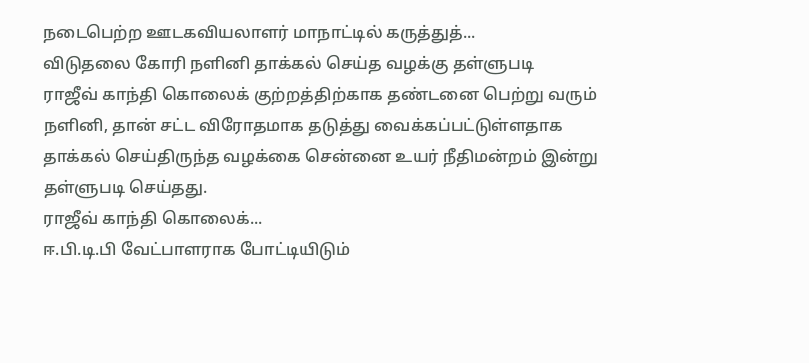நடைபெற்ற ஊடகவியலாளர் மாநாட்டில் கருத்துத்...
விடுதலை கோரி நளினி தாக்கல் செய்த வழக்கு தள்ளுபடி
ராஜீவ் காந்தி கொலைக் குற்றத்திற்காக தண்டனை பெற்று வரும் நளினி, தான் சட்ட விரோதமாக தடுத்து வைக்கப்பட்டுள்ளதாக தாக்கல் செய்திருந்த வழக்கை சென்னை உயர் நீதிமன்றம் இன்று தள்ளுபடி செய்தது.
ராஜீவ் காந்தி கொலைக்...
ஈ.பி.டி.பி வேட்பாளராக போட்டியிடும்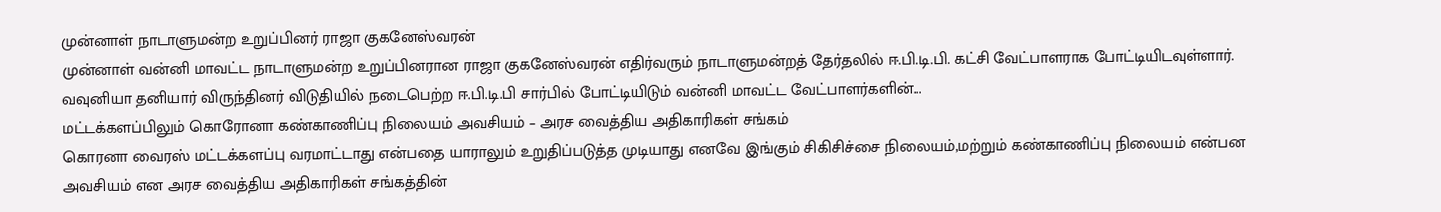முன்னாள் நாடாளுமன்ற உறுப்பினர் ராஜா குகனேஸ்வரன்
முன்னாள் வன்னி மாவட்ட நாடாளுமன்ற உறுப்பினரான ராஜா குகனேஸ்வரன் எதிர்வரும் நாடாளுமன்றத் தேர்தலில் ஈ.பி.டி.பி. கட்சி வேட்பாளராக போட்டியிடவுள்ளார்.
வவுனியா தனியார் விருந்தினர் விடுதியில் நடைபெற்ற ஈ.பி.டி.பி சார்பில் போட்டியிடும் வன்னி மாவட்ட வேட்பாளர்களின்...
மட்டக்களப்பிலும் கொரோனா கண்காணிப்பு நிலையம் அவசியம் – அரச வைத்திய அதிகாரிகள் சங்கம்
கொரனா வைரஸ் மட்டக்களப்பு வரமாட்டாது என்பதை யாராலும் உறுதிப்படுத்த முடியாது எனவே இங்கும் சிகிசிச்சை நிலையம்,மற்றும் கண்காணிப்பு நிலையம் என்பன அவசியம் என அரச வைத்திய அதிகாரிகள் சங்கத்தின்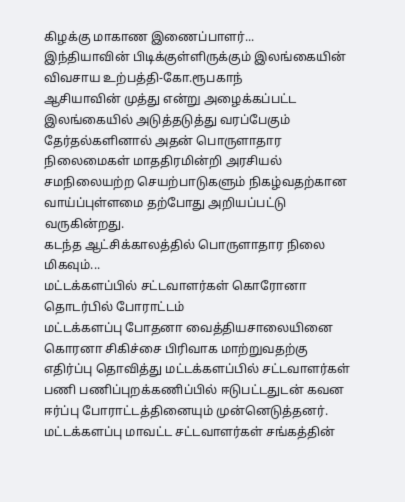கிழக்கு மாகாண இணைப்பாளர்...
இந்தியாவின் பிடிக்குள்ளிருக்கும் இலங்கையின் விவசாய உற்பத்தி-கோ.ரூபகாந்
ஆசியாவின் முத்து என்று அழைக்கப்பட்ட இலங்கையில் அடுத்தடுத்து வரப்பேகும் தேர்தல்களினால் அதன் பொருளாதார நிலைமைகள் மாததிரமின்றி அரசியல் சமநிலையற்ற செயற்பாடுகளும் நிகழ்வதற்கான வாய்ப்புள்ளமை தற்போது அறியப்பட்டு வருகின்றது.
கடந்த ஆட்சிக்காலத்தில் பொருளாதார நிலை மிகவும்...
மட்டக்களப்பில் சட்டவாளர்கள் கொரோனா தொடர்பில் போராட்டம்
மட்டக்களப்பு போதனா வைத்தியசாலையினை கொரனா சிகிச்சை பிரிவாக மாற்றுவதற்கு எதிர்ப்பு தொவித்து மட்டக்களப்பில் சட்டவாளர்கள் பணி பணிப்புறக்கணிப்பில் ஈடுபட்டதுடன் கவன ஈர்ப்பு போராட்டத்தினையும் முன்னெடுத்தனர்.
மட்டக்களப்பு மாவட்ட சட்டவாளர்கள் சங்கத்தின்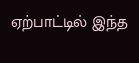ஏற்பாட்டில் இந்த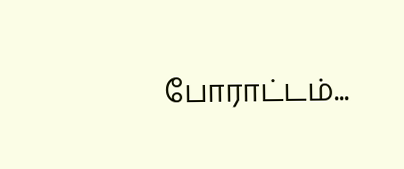போராட்டம்...